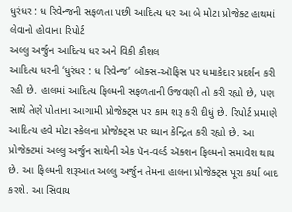ધુરંધર : ધ રિવેન્જની સફળતા પછી આદિત્ય ધર આ બે મોટા પ્રોજેક્ટ હાથમાં લેવાનો હોવાના રિપોર્ટ
અલ્લુ અર્જુન આદિત્ય ધર અને વિકી કૌશલ
આદિત્ય ધરની ‘ધુરંધર : ધ રિવેન્જ’ બૉક્સ-ઑફિસ પર ધમાકેદાર પ્રદર્શન કરી રહી છે. હાલમાં આદિત્ય ફિલ્મની સફળતાની ઉજવણી તો કરી રહ્યો છે, પણ સાથે તેણે પોતાના આગામી પ્રોજેક્ટ્સ પર કામ શરૂ કરી દીધું છે. રિપોર્ટ પ્રમાણે આદિત્ય હવે મોટા સ્કેલના પ્રોજેક્ટ્સ પર ધ્યાન કેન્દ્રિત કરી રહ્યો છે. આ પ્રોજેક્ટમાં અલ્લુ અર્જુન સાથેની એક પૅન-વર્લ્ડ ઍક્શન ફિલ્મનો સમાવેશ થાય છે. આ ફિલ્મની શરૂઆત અલ્લુ અર્જુન તેમના હાલના પ્રોજેક્ટ્સ પૂરા કર્યા બાદ કરશે. આ સિવાય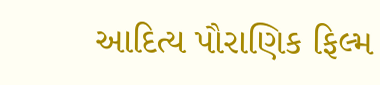આદિત્ય પૌરાણિક ફિલ્મ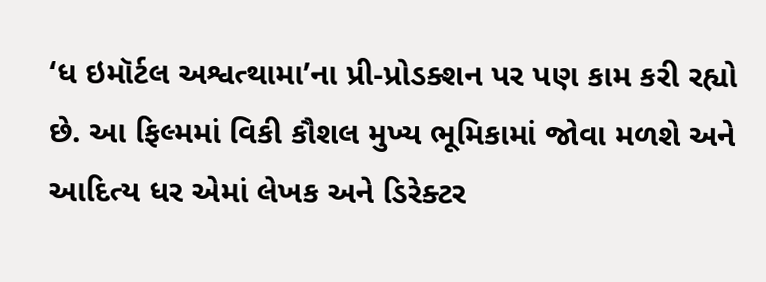‘ધ ઇમૉર્ટલ અશ્વત્થામા’ના પ્રી-પ્રોડક્શન પર પણ કામ કરી રહ્યો છે. આ ફિલ્મમાં વિકી કૌશલ મુખ્ય ભૂમિકામાં જોવા મળશે અને આદિત્ય ધર એમાં લેખક અને ડિરેક્ટર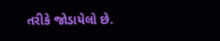તરીકે જોડાયેલો છે.